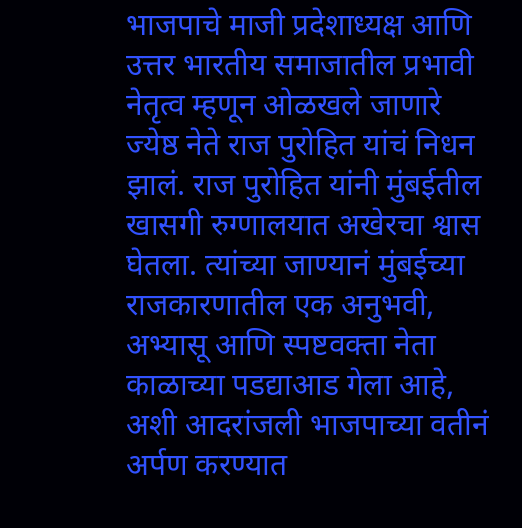भाजपाचे माजी प्रदेशाध्यक्ष आणि उत्तर भारतीय समाजातील प्रभावी नेतृत्व म्हणून ओळखले जाणारे ज्येष्ठ नेते राज पुरोहित यांचं निधन झालं. राज पुरोहित यांनी मुंबईतील खासगी रुग्णालयात अखेरचा श्वास घेतला. त्यांच्या जाण्यानं मुंबईच्या राजकारणातील एक अनुभवी, अभ्यासू आणि स्पष्टवक्ता नेता काळाच्या पडद्याआड गेला आहे, अशी आदरांजली भाजपाच्या वतीनं अर्पण करण्यात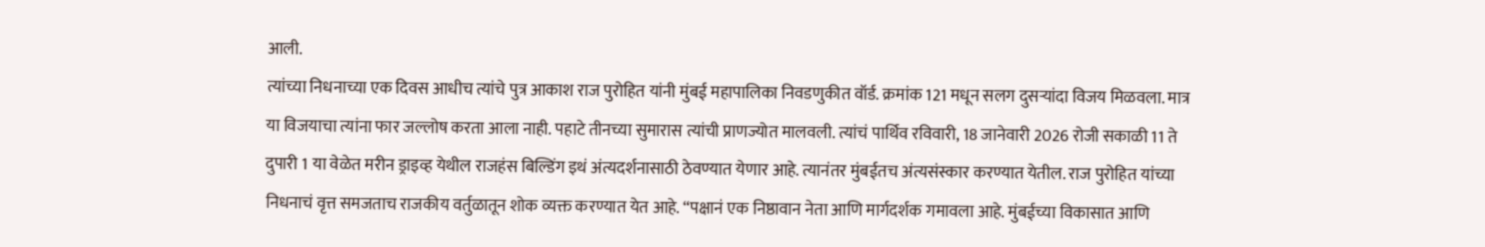आली.
त्यांच्या निधनाच्या एक दिवस आधीच त्यांचे पुत्र आकाश राज पुरोहित यांनी मुंबई महापालिका निवडणुकीत वॉर्ड. क्रमांक 121 मधून सलग दुसऱ्यांदा विजय मिळवला. मात्र या विजयाचा त्यांना फार जल्लोष करता आला नाही. पहाटे तीनच्या सुमारास त्यांची प्राणज्योत मालवली. त्यांचं पार्थिव रविवारी, 18 जानेवारी 2026 रोजी सकाळी 11 ते दुपारी 1 या वेळेत मरीन ड्राइव्ह येथील राजहंस बिल्डिंग इथं अंत्यदर्शनासाठी ठेवण्यात येणार आहे. त्यानंतर मुंबईतच अंत्यसंस्कार करण्यात येतील. राज पुरोहित यांच्या निधनाचं वृत्त समजताच राजकीय वर्तुळातून शोक व्यक्त करण्यात येत आहे. “पक्षानं एक निष्ठावान नेता आणि मार्गदर्शक गमावला आहे. मुंबईच्या विकासात आणि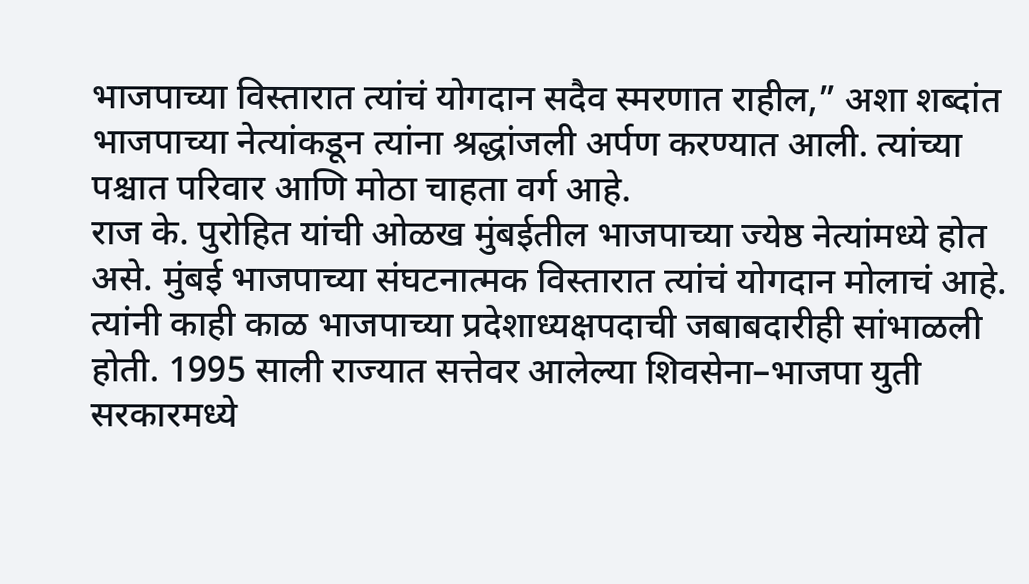भाजपाच्या विस्तारात त्यांचं योगदान सदैव स्मरणात राहील,” अशा शब्दांत भाजपाच्या नेत्यांकडून त्यांना श्रद्धांजली अर्पण करण्यात आली. त्यांच्या पश्चात परिवार आणि मोठा चाहता वर्ग आहे.
राज के. पुरोहित यांची ओळख मुंबईतील भाजपाच्या ज्येष्ठ नेत्यांमध्ये होत असे. मुंबई भाजपाच्या संघटनात्मक विस्तारात त्यांचं योगदान मोलाचं आहे. त्यांनी काही काळ भाजपाच्या प्रदेशाध्यक्षपदाची जबाबदारीही सांभाळली होती. 1995 साली राज्यात सत्तेवर आलेल्या शिवसेना–भाजपा युती सरकारमध्ये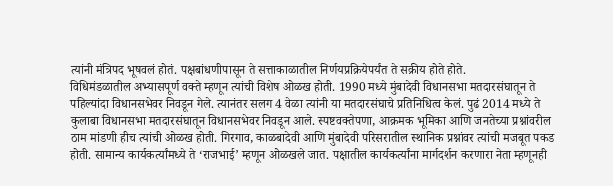त्यांनी मंत्रिपद भूषवलं होतं. पक्षबांधणीपासून ते सत्ताकाळातील निर्णयप्रक्रियेपर्यंत ते सक्रीय होते होते.
विधिमंडळातील अभ्यासपूर्ण वक्ते म्हणून त्यांची विशेष ओळख होती. 1990 मध्ये मुंबादेवी विधानसभा मतदारसंघातून ते पहिल्यांदा विधानसभेवर निवडून गेले. त्यानंतर सलग 4 वेळा त्यांनी या मतदारसंघाचे प्रतिनिधित्व केलं. पुढं 2014 मध्ये ते कुलाबा विधानसभा मतदारसंघातून विधानसभेवर निवडून आले. स्पष्टवक्तेपणा, आक्रमक भूमिका आणि जनतेच्या प्रश्नांवरील ठाम मांडणी हीच त्यांची ओळख होती. गिरगाव, काळबादेवी आणि मुंबादेवी परिसरातील स्थानिक प्रश्नांवर त्यांची मजबूत पकड होती. सामान्य कार्यकर्त्यांमध्ये ते ‘राजभाई’ म्हणून ओळखले जात. पक्षातील कार्यकर्त्यांना मार्गदर्शन करणारा नेता म्हणूनही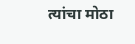त्यांचा मोठा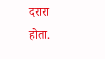दरारा होता.